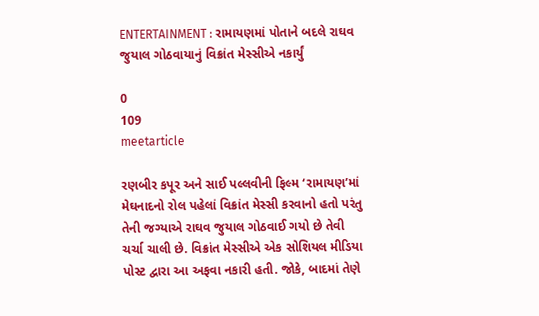ENTERTAINMENT : રામાયણમાં પોતાને બદલે રાઘવ જુયાલ ગોઠવાયાનું વિક્રાંત મેસ્સીએ નકાર્યું

0
109
meetarticle

રણબીર કપૂર અને સાઈ પલ્લવીની ફિલ્મ ‘રામાયણ’માં મેઘનાદનો રોલ પહેલાં વિક્રાંત મેસ્સી કરવાનો હતો પરંતુ તેની જગ્યાએ રાઘવ જુયાલ ગોઠવાઈ ગયો છે તેવી ચર્ચા ચાલી છે. વિક્રાંત મેસ્સીએ એક સોશિયલ મીડિયા પોસ્ટ દ્વારા આ અફવા નકારી હતી. જોકે, બાદમાં તેણે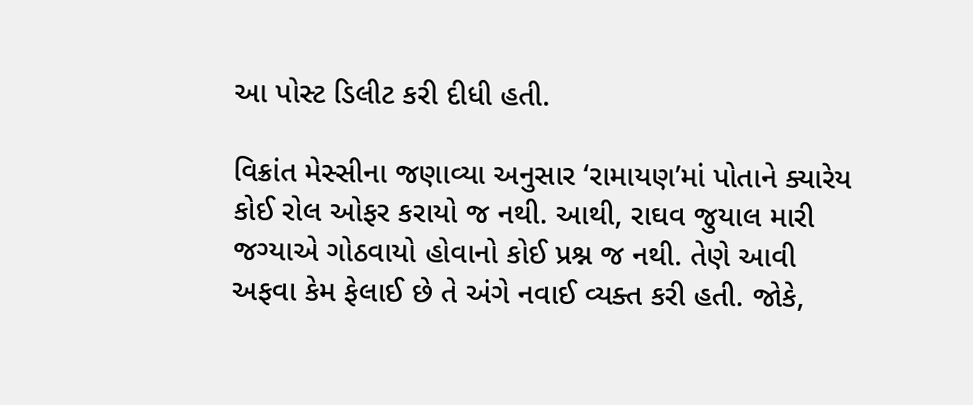આ પોસ્ટ ડિલીટ કરી દીધી હતી.

વિક્રાંત મેસ્સીના જણાવ્યા અનુસાર ‘રામાયણ’માં પોતાને ક્યારેય કોઈ રોલ ઓફર કરાયો જ નથી. આથી, રાઘવ જુયાલ મારી જગ્યાએ ગોઠવાયો હોવાનો કોઈ પ્રશ્ન જ નથી. તેણે આવી અફવા કેમ ફેલાઈ છે તે અંગે નવાઈ વ્યક્ત કરી હતી. જોકે,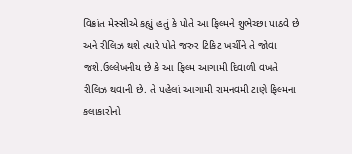વિક્રાંત મેસ્સીએ કહ્યું હતું કે પોતે આ ફિલ્મને શુભેચ્છા પાઠવે છે અને રીલિઝ થશે ત્યારે પોતે જરુર ટિકિટ ખર્ચીને તે જોવા જશે.ઉલ્લેખનીય છે કે આ ફિલ્મ આગામી દિવાળી વખતે રીલિઝ થવાની છે. તે પહેલાં આગામી રામનવમી ટાણે ફિલ્મના કલાકારોનો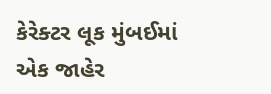કેરેક્ટર લૂક મુંબઈમાં એક જાહેર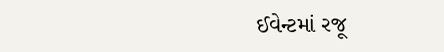ઈવેન્ટમાં રજૂ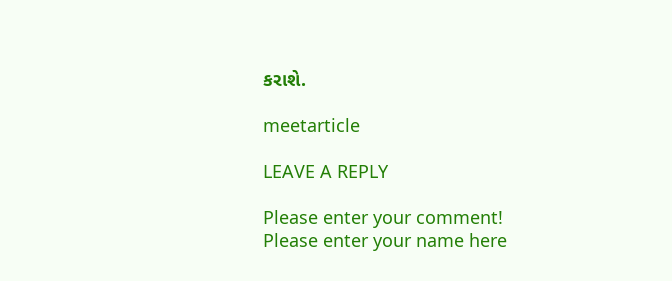કરાશે.

meetarticle

LEAVE A REPLY

Please enter your comment!
Please enter your name here